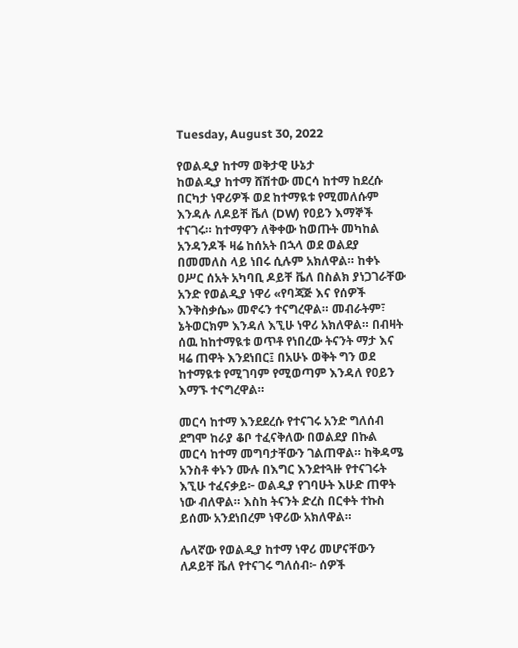Tuesday, August 30, 2022

የወልዲያ ከተማ ወቅታዊ ሁኔታ
ከወልዲያ ከተማ ሸሽተው መርሳ ከተማ ከደረሱ በርካታ ነዋሪዎች ወደ ከተማዪቱ የሚመለሱም እንዳሉ ለዶይቸ ቬለ (DW) የዐይን እማኞች ተናገሩ። ከተማዋን ለቅቀው ከወጡት መካከል አንዳንዶች ዛሬ ከሰአት በኋላ ወደ ወልደያ በመመለስ ላይ ነበሩ ሲሉም አክለዋል። ከቀኑ ዐሥር ሰአት አካባቢ ዶይቸ ቬለ በስልክ ያነጋገራቸው አንድ የወልዲያ ነዋሪ «የባጃጅ እና የሰዎች እንቅስቃሴ» መኖሩን ተናግረዋል። መብራትም፣ ኔትወርክም እንዳለ እኚሁ ነዋሪ አክለዋል። በብዛት ሰዉ ከከተማዪቱ ወጥቶ የነበረው ትናንት ማታ እና ዛሬ ጠዋት እንደነበር፤ በአሁኑ ወቅት ግን ወደ ከተማዪቱ የሚገባም የሚወጣም እንዳለ የዐይን እማኙ ተናግረዋል።

መርሳ ከተማ እንደደረሱ የተናገሩ አንድ ግለሰብ ደግሞ ከራያ ቆቦ ተፈናቅለው በወልደያ በኩል መርሳ ከተማ መግባታቸውን ገልጠዋል። ከቅዳሜ አንስቶ ቀኑን ሙሉ በእግር እንደተጓዙ የተናገሩት እኚሁ ተፈናቃይ፦ ወልዲያ የገባሁት እሁድ ጠዋት ነው ብለዋል። እስከ ትናንት ድረስ በርቀት ተኩስ ይሰሙ አንደነበረም ነዋሪው አክለዋል።

ሌላኛው የወልዲያ ከተማ ነዋሪ መሆናቸውን ለዶይቸ ቬለ የተናገሩ ግለሰብ፦ ሰዎች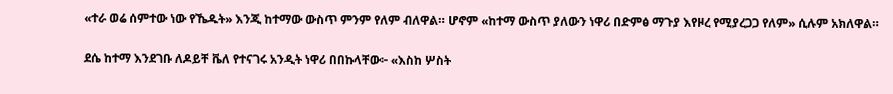«ተራ ወሬ ሰምተው ነው የኼዱት» እንጂ ከተማው ውስጥ ምንም የለም ብለዋል። ሆኖም «ከተማ ውስጥ ያለውን ነዋሪ በድምፅ ማጉያ እየዞረ የሚያረጋጋ የለም» ሲሉም አክለዋል።

ደሴ ከተማ እንደገቡ ለዶይቸ ቬለ የተናገሩ አንዲት ነዋሪ በበኩላቸው፦ «እስከ ሦስት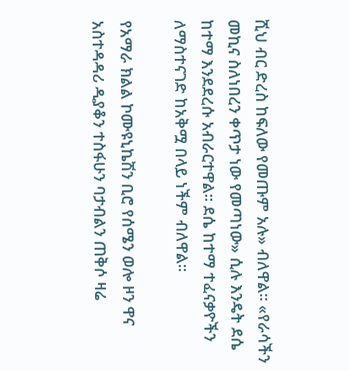ሺህ ብር ድረስ ከፍለው የመጡም አሉ» ብለዋል። «የራሳችን መኪና ስለነበረን ቀጥታ ነው የመጣነው» ሲሉ እንዴት ደሴ ከተማ እንደደረሱ አብራርተዋል። ደሴ ከተማ ተፈናቃዮችን ለማስተናገድ ከአቅሟ በላይ ነችም ብለዋል።

የአማራ ክልል ኮሙዩኒኬሽን ቢሮ የሰሜን ወሎ ዞን ዋና አስተዳዳሪ ዲያቆን ተስፋሁን ባታብልን ጠቅሶ ዛሬ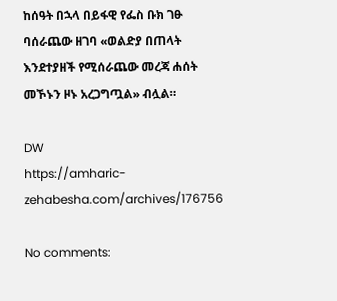ከሰዓት በኋላ በይፋዊ የፌስ ቡክ ገፁ ባሰራጨው ዘገባ «ወልድያ በጠላት እንደተያዘች የሚሰራጨው መረጃ ሐሰት መኾኑን ዞኑ አረጋግጧል» ብሏል።

DW
https://amharic-zehabesha.com/archives/176756

No comments: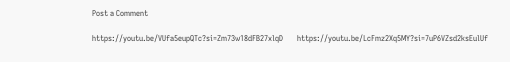Post a Comment

https://youtu.be/VUfa5eupQTc?si=Zm73w18dFB27xlqD       https://youtu.be/LcFmz2Xq5MY?si=7uP6VZsd2ksEulUf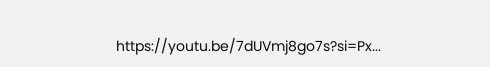https://youtu.be/7dUVmj8go7s?si=Px...